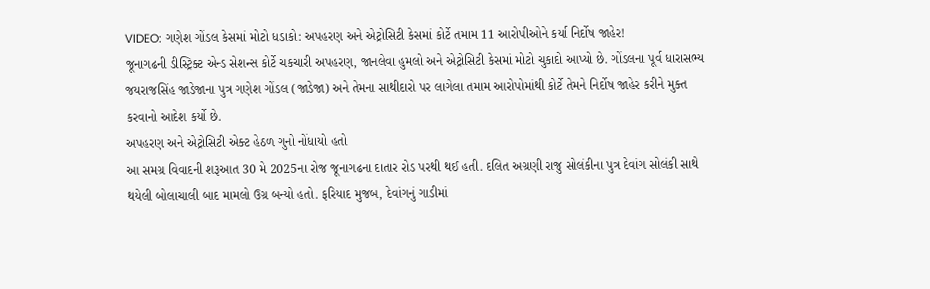VIDEO: ગણેશ ગોંડલ કેસમાં મોટો ધડાકો: અપહરણ અને એટ્રોસિટી કેસમાં કોર્ટે તમામ 11 આરોપીઓને કર્યા નિર્દોષ જાહેર!
જૂનાગઢની ડીસ્ટ્રિક્ટ એન્ડ સેશન્સ કોર્ટે ચકચારી અપહરણ, જાનલેવા હુમલો અને એટ્રોસિટી કેસમાં મોટો ચુકાદો આપ્યો છે. ગોંડલના પૂર્વ ધારાસભ્ય જયરાજસિંહ જાડેજાના પુત્ર ગણેશ ગોંડલ (જાડેજા) અને તેમના સાથીદારો પર લાગેલા તમામ આરોપોમાંથી કોર્ટે તેમને નિર્દોષ જાહેર કરીને મુક્ત કરવાનો આદેશ કર્યો છે.
અપહરણ અને એટ્રોસિટી એક્ટ હેઠળ ગુનો નોંધાયો હતો
આ સમગ્ર વિવાદની શરૂઆત 30 મે 2025ના રોજ જૂનાગઢના દાતાર રોડ પરથી થઈ હતી. દલિત અગ્રણી રાજુ સોલંકીના પુત્ર દેવાંગ સોલંકી સાથે થયેલી બોલાચાલી બાદ મામલો ઉગ્ર બન્યો હતો. ફરિયાદ મુજબ, દેવાંગનું ગાડીમાં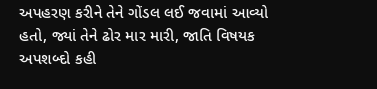અપહરણ કરીને તેને ગોંડલ લઈ જવામાં આવ્યો હતો, જ્યાં તેને ઢોર માર મારી, જાતિ વિષયક અપશબ્દો કહી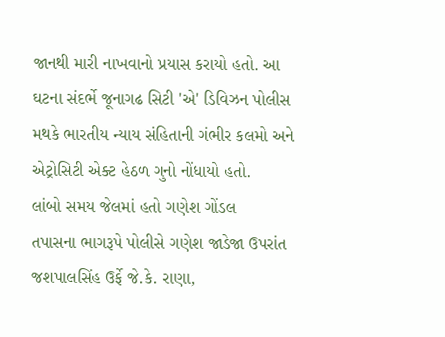જાનથી મારી નાખવાનો પ્રયાસ કરાયો હતો. આ ઘટના સંદર્ભે જૂનાગઢ સિટી 'એ' ડિવિઝન પોલીસ મથકે ભારતીય ન્યાય સંહિતાની ગંભીર કલમો અને એટ્રોસિટી એક્ટ હેઠળ ગુનો નોંધાયો હતો.
લાંબો સમય જેલમાં હતો ગણેશ ગોંડલ
તપાસના ભાગરૂપે પોલીસે ગણેશ જાડેજા ઉપરાંત જશપાલસિંહ ઉર્ફે જે.કે. રાણા,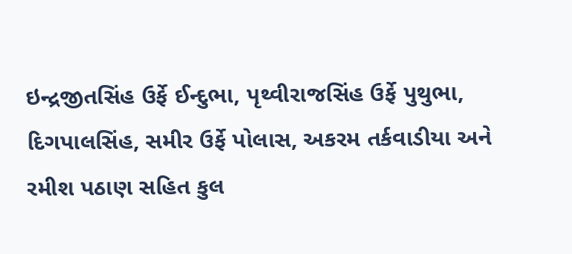ઇન્દ્રજીતસિંહ ઉર્ફે ઈન્દુભા, પૃથ્વીરાજસિંહ ઉર્ફે પુથુભા, દિગપાલસિંહ, સમીર ઉર્ફે પોલાસ, અકરમ તર્કવાડીયા અને રમીશ પઠાણ સહિત કુલ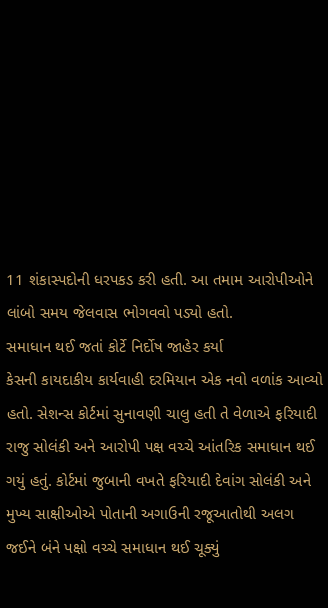11 શંકાસ્પદોની ધરપકડ કરી હતી. આ તમામ આરોપીઓને લાંબો સમય જેલવાસ ભોગવવો પડ્યો હતો.
સમાધાન થઈ જતાં કોર્ટે નિર્દોષ જાહેર કર્યા
કેસની કાયદાકીય કાર્યવાહી દરમિયાન એક નવો વળાંક આવ્યો હતો. સેશન્સ કોર્ટમાં સુનાવણી ચાલુ હતી તે વેળાએ ફરિયાદી રાજુ સોલંકી અને આરોપી પક્ષ વચ્ચે આંતરિક સમાધાન થઈ ગયું હતું. કોર્ટમાં જુબાની વખતે ફરિયાદી દેવાંગ સોલંકી અને મુખ્ય સાક્ષીઓએ પોતાની અગાઉની રજૂઆતોથી અલગ જઈને બંને પક્ષો વચ્ચે સમાધાન થઈ ચૂક્યું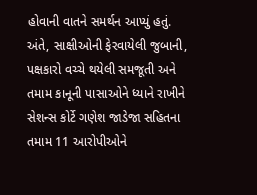હોવાની વાતને સમર્થન આપ્યું હતું. અંતે, સાક્ષીઓની ફેરવાયેલી જુબાની, પક્ષકારો વચ્ચે થયેલી સમજૂતી અને તમામ કાનૂની પાસાઓને ધ્યાને રાખીને સેશન્સ કોર્ટે ગણેશ જાડેજા સહિતના તમામ 11 આરોપીઓને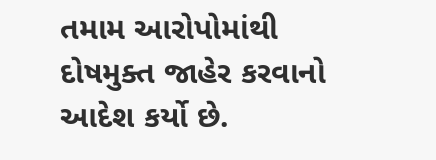તમામ આરોપોમાંથી દોષમુક્ત જાહેર કરવાનો આદેશ કર્યો છે.